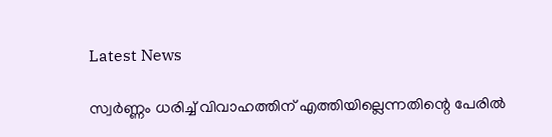Latest News

സ്വര്‍ണ്ണം ധരിച്ച് വിവാഹത്തിന് എത്തിയില്ലെന്നതിന്റെ പേരില്‍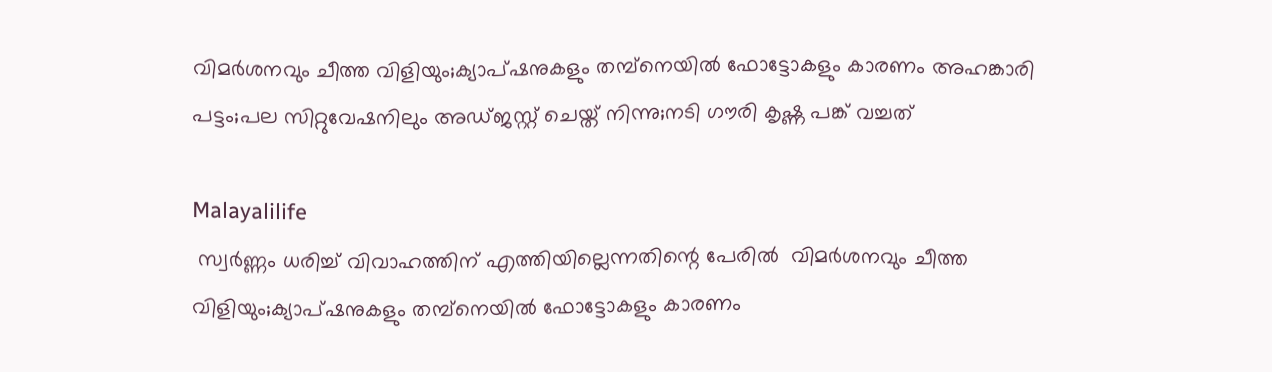വിമര്‍ശനവും ചീത്ത വിളിയും;ക്യാപ്ഷനുകളും തമ്പ്‌നെയില്‍ ഫോട്ടോകളും കാരണം അഹങ്കാരി പട്ടം;പല സിറ്റുവേഷനിലും അഡ്ജസ്റ്റ് ചെയ്ത് നിന്നു;നടി ഗൗരി കൃഷ്ണ പങ്ക് വച്ചത്

Malayalilife
 സ്വര്‍ണ്ണം ധരിച്ച് വിവാഹത്തിന് എത്തിയില്ലെന്നതിന്റെ പേരില്‍  വിമര്‍ശനവും ചീത്ത വിളിയും;ക്യാപ്ഷനുകളും തമ്പ്‌നെയില്‍ ഫോട്ടോകളും കാരണം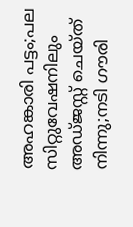അഹങ്കാരി പട്ടം;പല സിറ്റുവേഷനിലും അഡ്ജസ്റ്റ് ചെയ്ത് നിന്നു;നടി ഗൗരി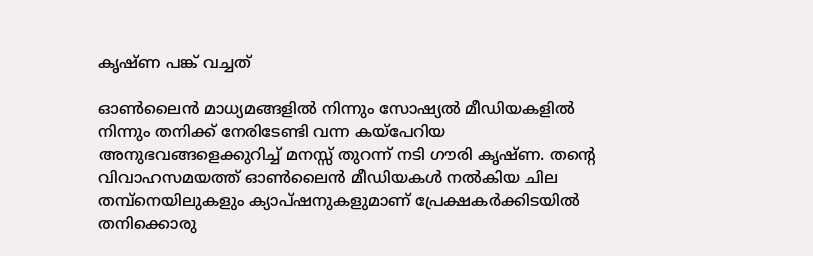കൃഷ്ണ പങ്ക് വച്ചത്

ഓണ്‍ലൈന്‍ മാധ്യമങ്ങളില്‍ നിന്നും സോഷ്യല്‍ മീഡിയകളില്‍ നിന്നും തനിക്ക് നേരിടേണ്ടി വന്ന കയ്‌പേറിയ അനുഭവങ്ങളെക്കുറിച്ച് മനസ്സ് തുറന്ന് നടി ഗൗരി കൃഷ്ണ. തന്റെ വിവാഹസമയത്ത് ഓണ്‍ലൈന്‍ മീഡിയകള്‍ നല്‍കിയ ചില തമ്പ്‌നെയിലുകളും ക്യാപ്ഷനുകളുമാണ് പ്രേക്ഷകര്‍ക്കിടയില്‍ തനിക്കൊരു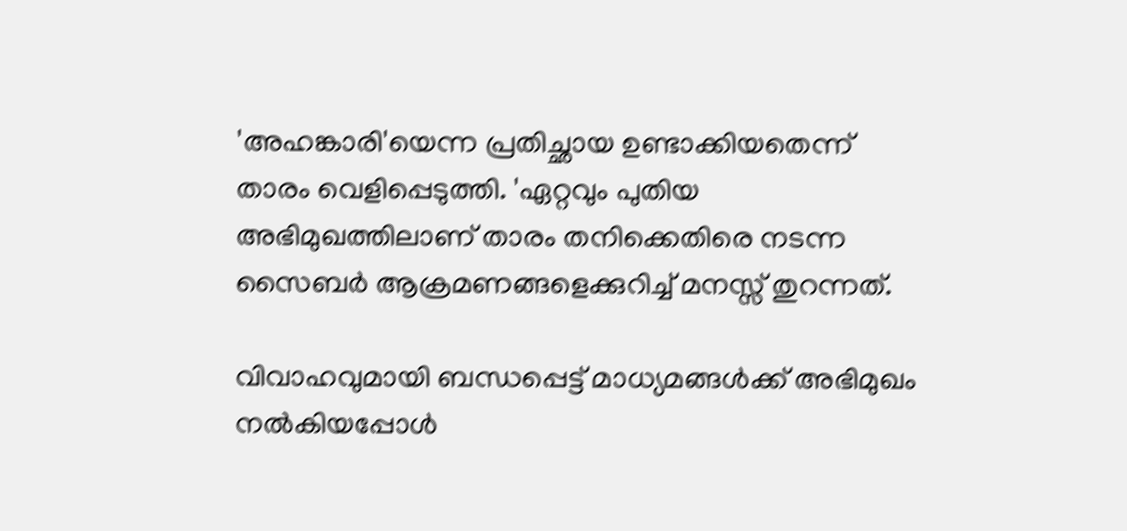'അഹങ്കാരി'യെന്ന പ്രതിച്ഛായ ഉണ്ടാക്കിയതെന്ന് താരം വെളിപ്പെടുത്തി. 'ഏറ്റവും പുതിയ അഭിമുഖത്തിലാണ് താരം തനിക്കെതിരെ നടന്ന സൈബര്‍ ആക്രമണങ്ങളെക്കുറിച്ച് മനസ്സ് തുറന്നത്.

വിവാഹവുമായി ബന്ധപ്പെട്ട് മാധ്യമങ്ങള്‍ക്ക് അഭിമുഖം നല്‍കിയപ്പോള്‍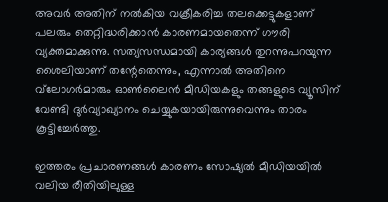അവര്‍ അതിന് നല്‍കിയ വക്രീകരിച്ച തലക്കെട്ടുകളാണ് പലരും തെറ്റിദ്ധരിക്കാന്‍ കാരണമായതെന്ന് ഗൗരി വ്യക്തമാക്കുന്നു. സത്യസന്ധമായി കാര്യങ്ങള്‍ തുറന്നുപറയുന്ന ശൈലിയാണ് തന്റേതെന്നും, എന്നാല്‍ അതിനെ വ്‌ലോഗര്‍മാരും ഓണ്‍ലൈന്‍ മീഡിയകളും തങ്ങളുടെ വ്യൂസിന് വേണ്ടി ദുര്‍വ്യാഖ്യാനം ചെയ്യുകയായിരുന്നുവെന്നും താരം കൂട്ടിച്ചേര്‍ത്തു.

ഇത്തരം പ്രചാരണങ്ങള്‍ കാരണം സോഷ്യല്‍ മീഡിയയില്‍ വലിയ രീതിയിലുള്ള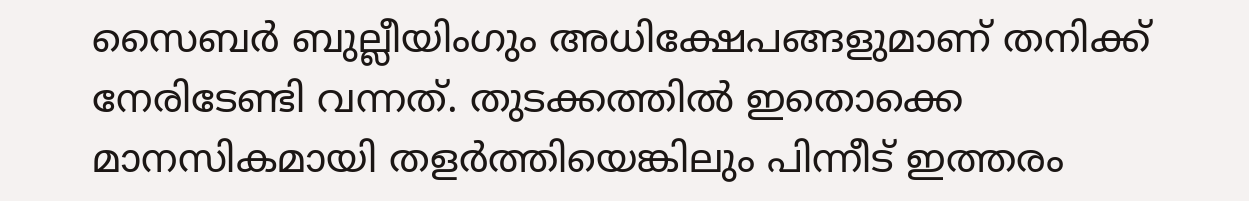സൈബര്‍ ബുല്ലീയിംഗും അധിക്ഷേപങ്ങളുമാണ് തനിക്ക് നേരിടേണ്ടി വന്നത്. തുടക്കത്തില്‍ ഇതൊക്കെ മാനസികമായി തളര്‍ത്തിയെങ്കിലും പിന്നീട് ഇത്തരം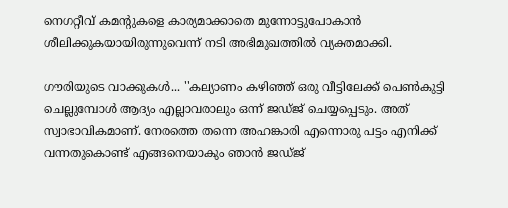നെഗറ്റീവ് കമന്റുകളെ കാര്യമാക്കാതെ മുന്നോട്ടുപോകാന്‍ ശീലിക്കുകയായിരുന്നുവെന്ന് നടി അഭിമുഖത്തില്‍ വ്യക്തമാക്കി.

ഗൗരിയുടെ വാക്കുകള്‍... ''കല്യാണം കഴിഞ്ഞ് ഒരു വീട്ടിലേക്ക് പെണ്‍കുട്ടി ചെല്ലുമ്പോള്‍ ആദ്യം എല്ലാവരാലും ഒന്ന് ജഡ്ജ് ചെയ്യപ്പെടും. അത് സ്വാഭാവികമാണ്. നേരത്തെ തന്നെ അഹങ്കാരി എന്നൊരു പട്ടം എനിക്ക് വന്നതുകൊണ്ട് എങ്ങനെയാകും ഞാന്‍ ജഡ്ജ്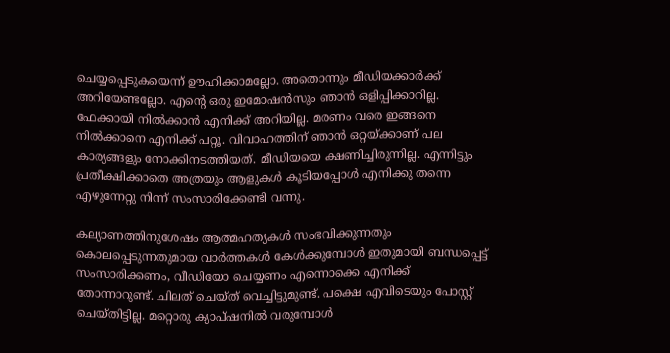ചെയ്യപ്പെടുകയെന്ന് ഊഹിക്കാമല്ലോ. അതൊന്നും മീഡിയക്കാര്‍ക്ക് അറിയേണ്ടല്ലോ. എന്റെ ഒരു ഇമോഷന്‍സും ഞാന്‍ ഒളിപ്പിക്കാറില്ല. ഫേക്കായി നില്‍ക്കാന്‍ എനിക്ക് അറിയില്ല. മരണം വരെ ഇങ്ങനെ നില്‍ക്കാനെ എനിക്ക് പറ്റൂ. വിവാഹത്തിന് ഞാന്‍ ഒറ്റയ്ക്കാണ് പല കാര്യങ്ങളും നോക്കിനടത്തിയത്. മീഡിയയെ ക്ഷണിച്ചിരുന്നില്ല. എന്നിട്ടും പ്രതീക്ഷിക്കാതെ അത്രയും ആളുകള്‍ കൂടിയപ്പോള്‍ എനിക്കു തന്നെ എഴുന്നേറ്റു നിന്ന് സംസാരിക്കേണ്ടി വന്നു.

കല്യാണത്തിനുശേഷം ആത്മഹത്യകള്‍ സംഭവിക്കുന്നതും കൊലപ്പെടുന്നതുമായ വാര്‍ത്തകള്‍ കേള്‍ക്കുമ്പോള്‍ ഇതുമായി ബന്ധപ്പെട്ട് സംസാരിക്കണം, വീഡിയോ ചെയ്യണം എന്നൊക്കെ എനിക്ക് തോന്നാറുണ്ട്. ചിലത് ചെയ്ത് വെച്ചിട്ടുമുണ്ട്. പക്ഷെ എവിടെയും പോസ്റ്റ് ചെയ്തിട്ടില്ല. മറ്റൊരു ക്യാപ്ഷനില്‍ വരുമ്പോള്‍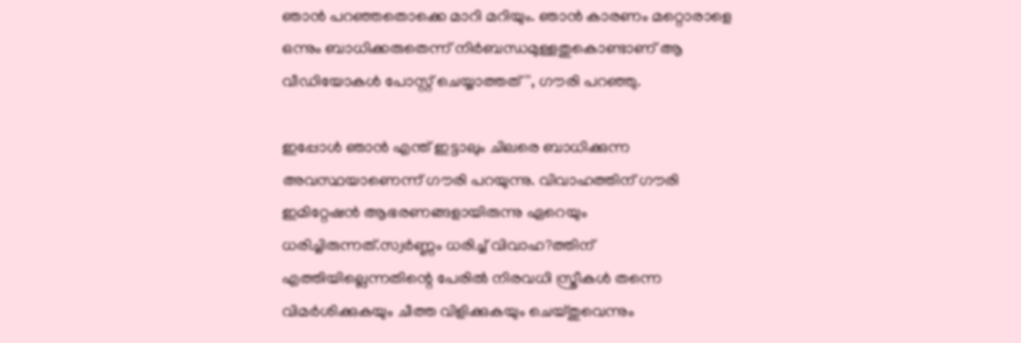ഞാന്‍ പറഞ്ഞതൊക്കെ മാറി മറിയും. ഞാന്‍ കാരണം മറ്റൊരാളെ ഒന്നും ബാധിക്കരുതെന്ന് നിര്‍ബന്ധമുള്ളതുകൊണ്ടാണ് ആ വീഡിയോകള്‍ പോസ്റ്റ് ചെയ്യാത്തത്'', ഗൗരി പറഞ്ഞു.

ഇപ്പോള്‍ ഞാന്‍ എന്ത് ഇട്ടാലും ചിലരെ ബാധിക്കുന്ന അവസ്ഥയാണെന്ന് ഗൗരി പറയുന്നു. വിവാഹത്തിന് ഗൗരി ഇമിറ്റേഷന്‍ ആഭരണങ്ങളായിരുന്നു ഏറെയും ധരിച്ചിരുന്നത്.സ്വര്‍ണ്ണം ധരിച്ച് വിവാഹ?ത്തിന് എത്തിയില്ലെന്നതിന്റെ പേരില്‍ നിരവധി സ്ത്രീകള്‍ തന്നെ വിമര്‍ശിക്കുകയും ചീത്ത വിളിക്കുകയും ചെയ്തുവെന്നും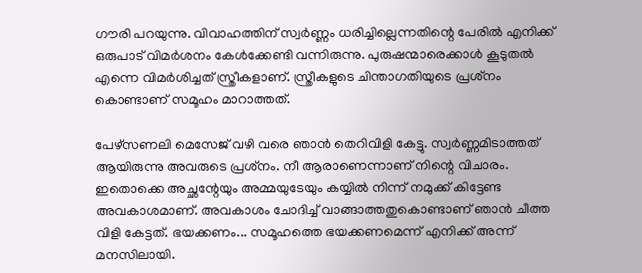ഗൗരി പറയുന്നു. വിവാഹത്തിന് സ്വര്‍ണ്ണം ധരിച്ചില്ലെന്നതിന്റെ പേരില്‍ എനിക്ക് ഒരുപാട് വിമര്‍ശനം കേള്‍ക്കേണ്ടി വന്നിരുന്നു. പുരുഷന്മാരെക്കാള്‍ കൂടുതല്‍ എന്നെ വിമര്‍ശിച്ചത് സ്ത്രീകളാണ്. സ്ത്രീകളുടെ ചിന്താഗതിയുടെ പ്രശ്‌നം കൊണ്ടാണ് സമൂഹം മാറാത്തത്.

പേഴ്‌സണലി മെസേജ് വഴി വരെ ഞാന്‍ തെറിവിളി കേട്ടു. സ്വര്‍ണ്ണമിടാത്തത് ആയിരുന്നു അവരുടെ പ്രശ്‌നം. നീ ആരാണെന്നാണ് നിന്റെ വിചാരം. ഇതൊക്കെ അച്ഛന്റേയും അമ്മയുടേയും കയ്യില്‍ നിന്ന് നമുക്ക് കിട്ടേണ്ട അവകാശമാണ്. അവകാശം ചോദിച്ച് വാങ്ങാത്തതുകൊണ്ടാണ് ഞാന്‍ ചീത്ത വിളി കേട്ടത്. ഭയക്കണം... സമൂഹത്തെ ഭയക്കണമെന്ന് എനിക്ക് അന്ന് മനസിലായി.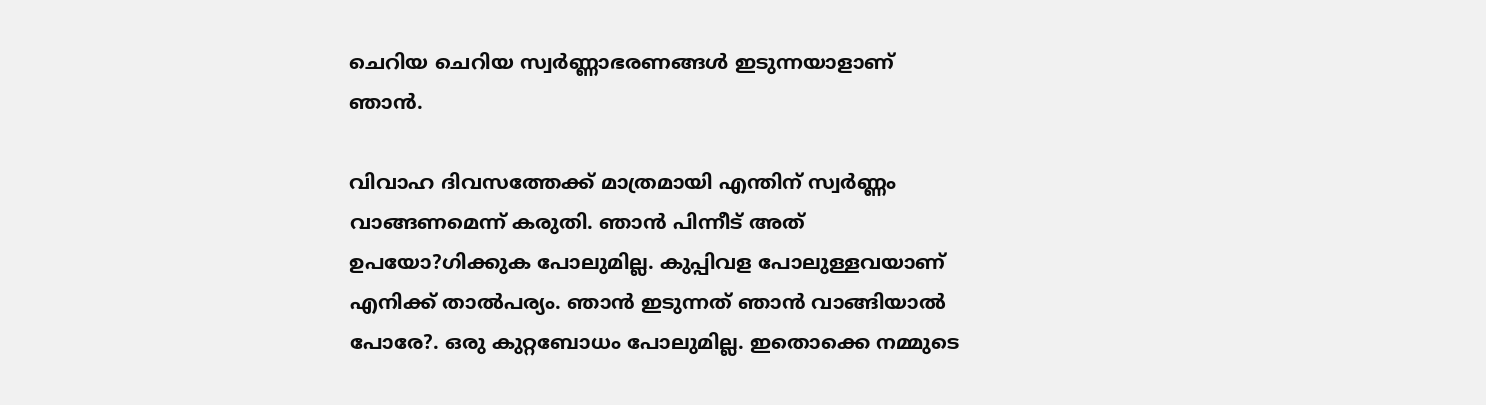ചെറിയ ചെറിയ സ്വര്‍ണ്ണാഭരണങ്ങള്‍ ഇടുന്നയാളാണ് ഞാന്‍.

വിവാഹ ദിവസത്തേക്ക് മാത്രമായി എന്തിന് സ്വര്‍ണ്ണം വാങ്ങണമെന്ന് കരുതി. ഞാന്‍ പിന്നീട് അത് ഉപയോ?ഗിക്കുക പോലുമില്ല. കുപ്പിവള പോലുള്ളവയാണ് എനിക്ക് താല്‍പര്യം. ഞാന്‍ ഇടുന്നത് ഞാന്‍ വാങ്ങിയാല്‍ പോരേ?. ഒരു കുറ്റബോധം പോലുമില്ല. ഇതൊക്കെ നമ്മുടെ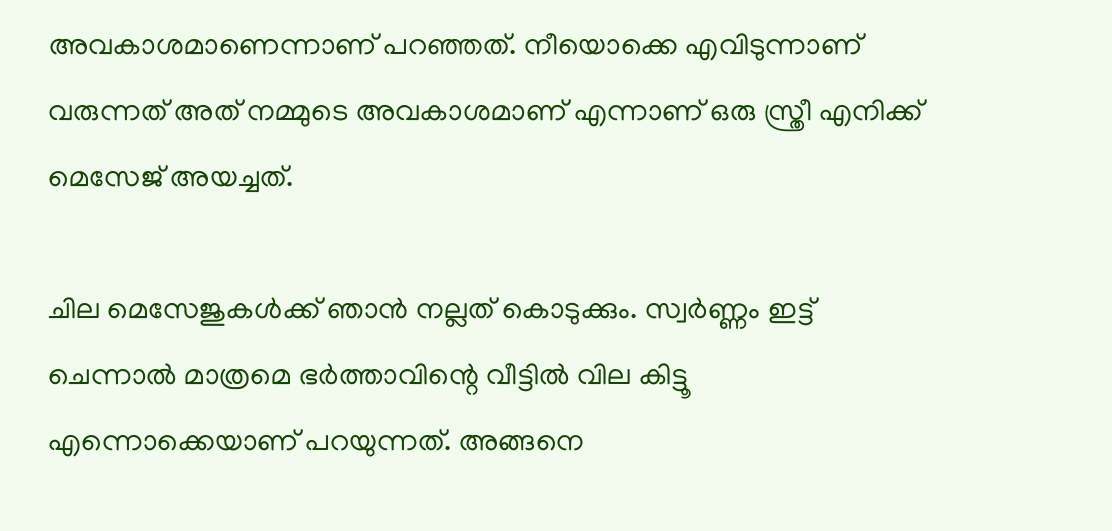അവകാശമാണെന്നാണ് പറഞ്ഞത്. നീയൊക്കെ എവിടുന്നാണ് വരുന്നത് അത് നമ്മുടെ അവകാശമാണ് എന്നാണ് ഒരു സ്ത്രീ എനിക്ക് മെസേജ് അയച്ചത്.

ചില മെസേജുകള്‍ക്ക് ഞാന്‍ നല്ലത് കൊടുക്കും. സ്വര്‍ണ്ണം ഇട്ട് ചെന്നാല്‍ മാത്രമെ ഭര്‍ത്താവിന്റെ വീട്ടില്‍ വില കിട്ടൂ എന്നൊക്കെയാണ് പറയുന്നത്. അങ്ങനെ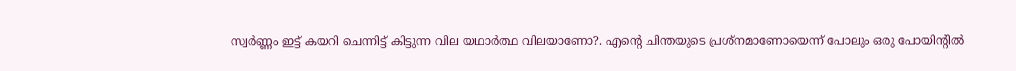സ്വര്‍ണ്ണം ഇട്ട് കയറി ചെന്നിട്ട് കിട്ടുന്ന വില യഥാര്‍ത്ഥ വിലയാണോ?. എന്റെ ചിന്തയുടെ പ്രശ്‌നമാണോയെന്ന് പോലും ഒരു പോയിന്റില്‍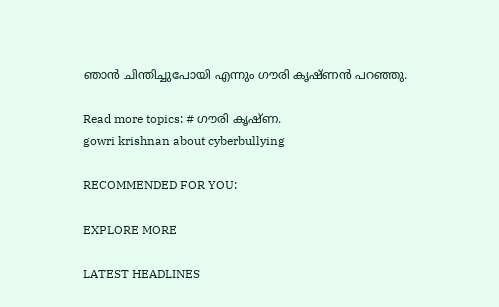ഞാന്‍ ചിന്തിച്ചുപോയി എന്നും ഗൗരി കൃഷ്ണന്‍ പറഞ്ഞു.

Read more topics: # ഗൗരി കൃഷ്ണ.
gowri krishnan about cyberbullying

RECOMMENDED FOR YOU:

EXPLORE MORE

LATEST HEADLINES